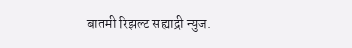बातमी रिझल्ट सह्याद्री न्युज.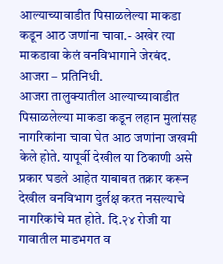आल्याच्यावाडीत पिसाळलेल्या माकडा कडून आठ जणांना चावा.- अखेर त्या माकडावा केलं वनविभागाने जेरबंद.
आजरा – प्रतिनिधी.
आजरा तालुक्यातील आल्याच्यावाडीत पिसाळलेल्या माकडा कडून लहान मुलांसह नागरिकांना चावा घेत आठ जणांना जखमी केले होते. यापूर्वी देखील या ठिकाणी असे प्रकार घडले आहेत याबाबत तक्रार करून देखील वनविभाग दुर्लक्ष करत नसल्याचे नागरिकांचे मत होते. दि.२४ रोजी या गावातील माडभगत व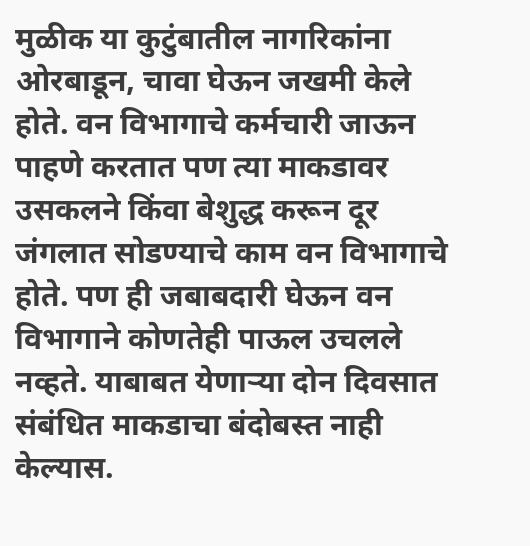मुळीक या कुटुंबातील नागरिकांना ओरबाडून, चावा घेऊन जखमी केले होते. वन विभागाचे कर्मचारी जाऊन पाहणे करतात पण त्या माकडावर उसकलने किंवा बेशुद्ध करून दूर जंगलात सोडण्याचे काम वन विभागाचे होते. पण ही जबाबदारी घेऊन वन विभागाने कोणतेही पाऊल उचलले नव्हते. याबाबत येणाऱ्या दोन दिवसात संबंधित माकडाचा बंदोबस्त नाही केल्यास.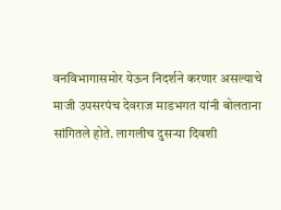वनविभागासमोर येऊन निदर्शने करणार असल्याचे माजी उपसरपंच देवराज माडभगत यांनी बोलताना सांगितले होते. लागलीच दुसऱ्या दिवशी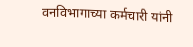वनविभागाच्या कर्मचारी यांनी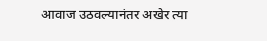आवाज उठवल्यानंतर अखेर त्या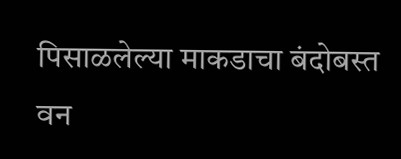पिसाळलेल्या माकडाचा बंदोबस्त वन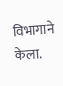विभागाने केला.